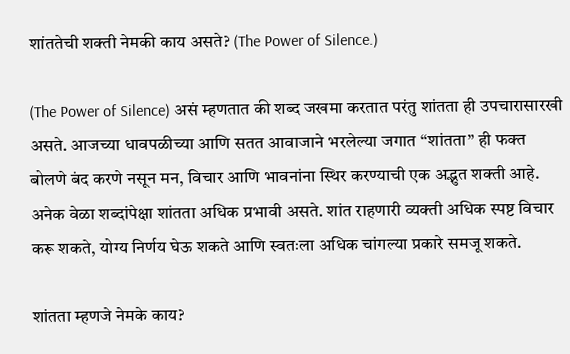शांततेची शक्ती नेमकी काय असते? (The Power of Silence.)

(The Power of Silence) असं म्हणतात की शब्द जखमा करतात परंतु शांतता ही उपचारासारखी असते. आजच्या धावपळीच्या आणि सतत आवाजाने भरलेल्या जगात “शांतता” ही फक्त बोलणे बंद करणे नसून मन, विचार आणि भावनांना स्थिर करण्याची एक अद्भुत शक्ती आहे. अनेक वेळा शब्दांपेक्षा शांतता अधिक प्रभावी असते. शांत राहणारी व्यक्ती अधिक स्पष्ट विचार करू शकते, योग्य निर्णय घेऊ शकते आणि स्वतःला अधिक चांगल्या प्रकारे समजू शकते.

शांतता म्हणजे नेमके काय?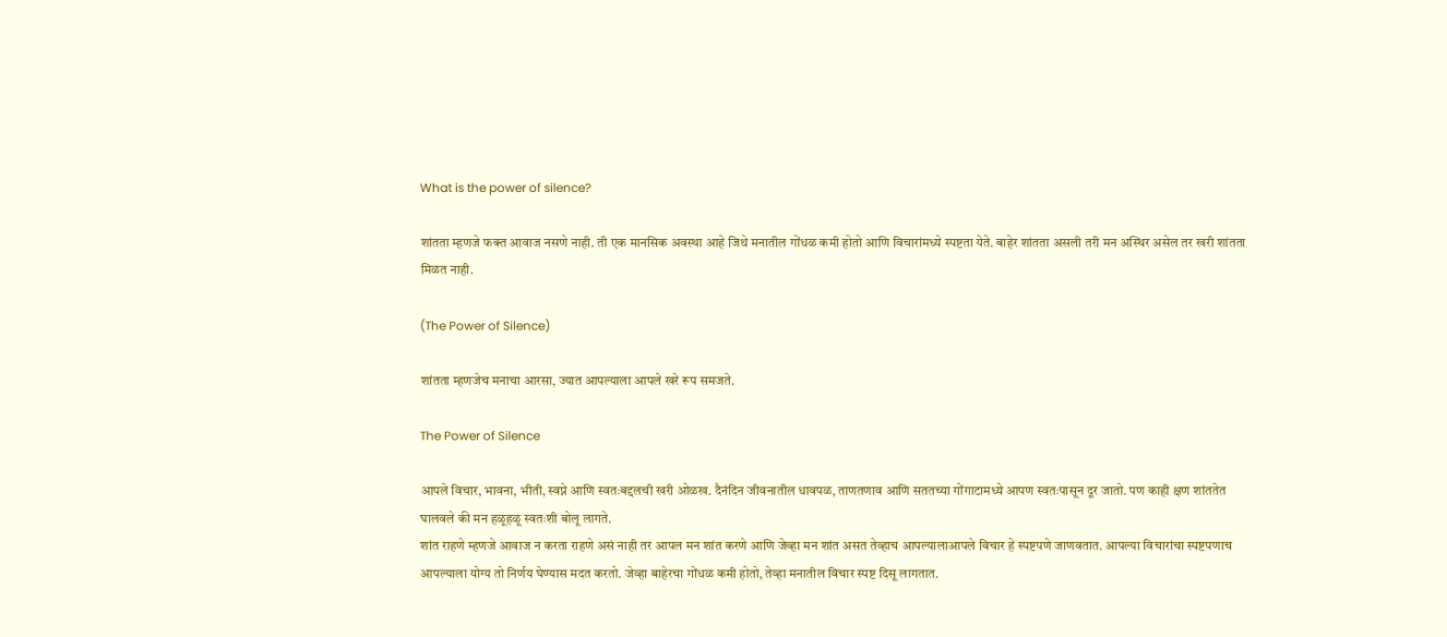What is the power of silence?

शांतता म्हणजे फक्त आवाज नसणे नाही. ती एक मानसिक अवस्था आहे जिथे मनातील गोंधळ कमी होतो आणि विचारांमध्ये स्पष्टता येते. बाहेर शांतता असली तरी मन अस्थिर असेल तर खरी शांतता मिळत नाही.

(The Power of Silence)

शांतता म्हणजेच मनाचा आरसा, ज्यात आपल्याला आपले खरे रूप समजते.

The Power of Silence

आपले विचार, भावना, भीती, स्वप्ने आणि स्वतःबद्दलची खरी ओळख. दैनंदिन जीवनातील धावपळ, ताणतणाव आणि सततच्या गोंगाटामध्ये आपण स्वतःपासून दूर जातो. पण काही क्षण शांततेत घालवले की मन हळूहळू स्वतःशी बोलू लागते.
शांत राहणे म्हणजे आवाज न करता राहणे असं नाही तर आपल मन शांत करणे आणि जेव्हा मन शांत असत तेव्हाच आपल्यालाआपले विचार हे स्पष्टपणे जाणवतात. आपल्या विचारांचा स्पष्टपणाच आपल्याला योग्य तो निर्णय घेण्यास मदत करतो. जेव्हा बाहेरचा गोंधळ कमी होतो, तेव्हा मनातील विचार स्पष्ट दिसू लागतात.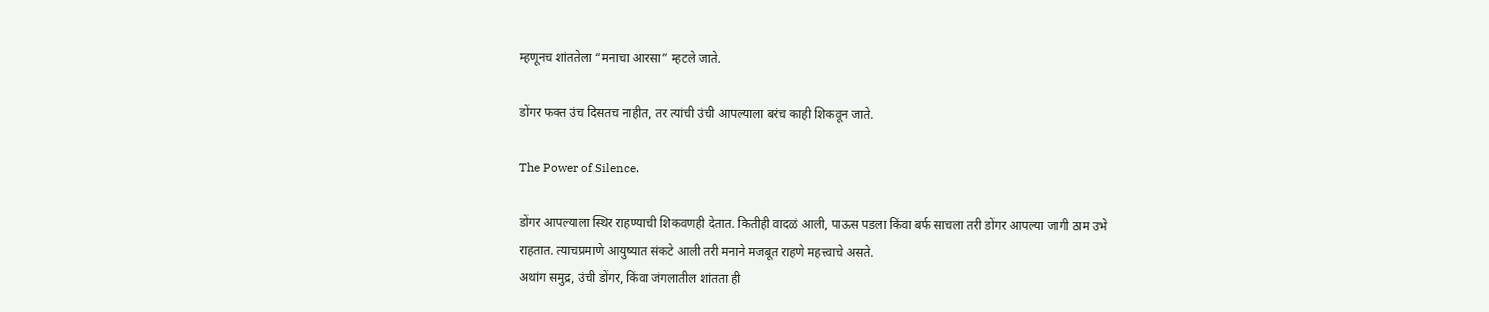म्हणूनच शांततेला “मनाचा आरसा” म्हटले जाते.

डोंगर फक्त उंच दिसतच नाहीत, तर त्यांची उंची आपल्याला बरंच काही शिकवून जाते.

The Power of Silence.

डोंगर आपल्याला स्थिर राहण्याची शिकवणही देतात. कितीही वादळं आली, पाऊस पडला किंवा बर्फ साचला तरी डोंगर आपल्या जागी ठाम उभे राहतात. त्याचप्रमाणे आयुष्यात संकटे आली तरी मनाने मजबूत राहणे महत्त्वाचे असते.
अथांग समुद्र, उंची डोंगर, किंवा जंगलातील शांतता ही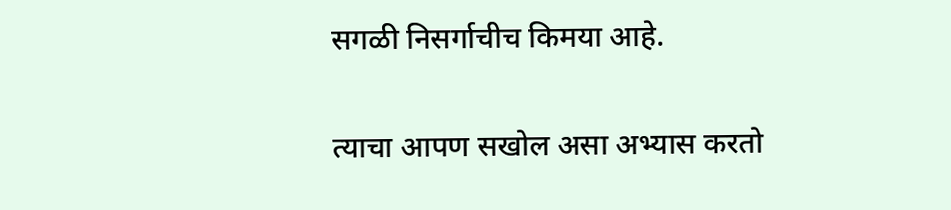सगळी निसर्गाचीच किमया आहे.

त्याचा आपण सखोल असा अभ्यास करतो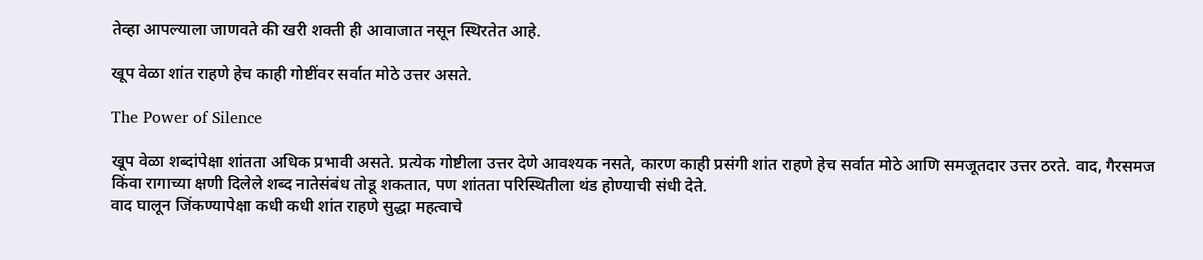तेव्हा आपल्याला जाणवते की खरी शक्ती ही आवाजात नसून स्थिरतेत आहे.

खूप वेळा शांत राहणे हेच काही गोष्टींवर सर्वात मोठे उत्तर असते.

The Power of Silence

खूप वेळा शब्दांपेक्षा शांतता अधिक प्रभावी असते. प्रत्येक गोष्टीला उत्तर देणे आवश्यक नसते, कारण काही प्रसंगी शांत राहणे हेच सर्वात मोठे आणि समजूतदार उत्तर ठरते. वाद, गैरसमज किंवा रागाच्या क्षणी दिलेले शब्द नातेसंबंध तोडू शकतात, पण शांतता परिस्थितीला थंड होण्याची संधी देते.
वाद घालून जिंकण्यापेक्षा कधी कधी शांत राहणे सुद्धा महत्वाचे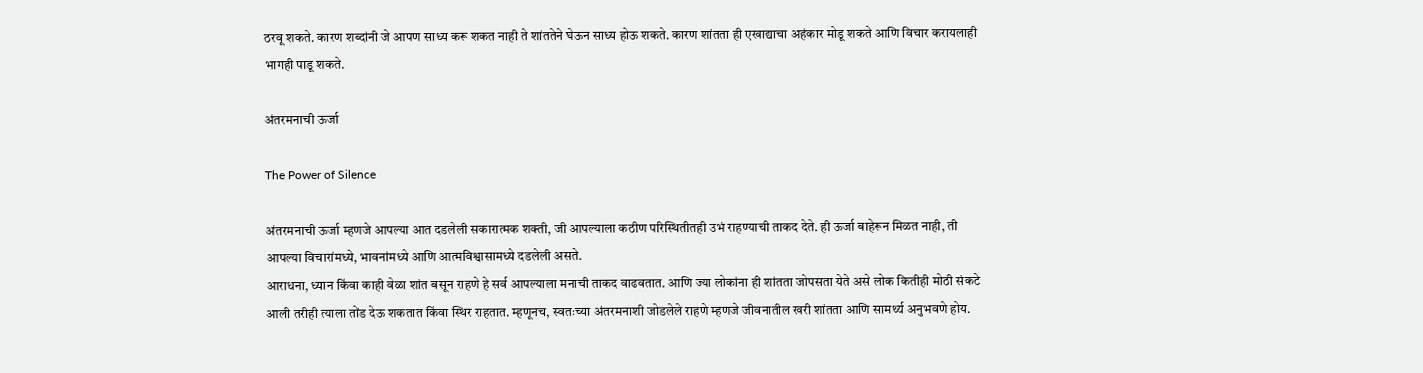ठरवू शकते. कारण शब्दांनी जे आपण साध्य करू शकत नाही ते शांततेने घेऊन साध्य होऊ शकते. कारण शांतता ही एखाद्याचा अहंकार मोडू शकते आणि विचार करायलाही भागही पाडू शकते.

अंतरमनाची ऊर्जा

The Power of Silence

अंतरमनाची ऊर्जा म्हणजे आपल्या आत दडलेली सकारात्मक शक्ती, जी आपल्याला कठीण परिस्थितीतही उभं राहण्याची ताकद देते. ही ऊर्जा बाहेरून मिळत नाही, ती आपल्या विचारांमध्ये, भावनांमध्ये आणि आत्मविश्वासामध्ये दडलेली असते.
आराधना, ध्यान किंवा काही वेळा शांत बसून राहणे हे सर्व आपल्याला मनाची ताकद वाढवतात. आणि ज्या लोकांना ही शांतता जोपसता येते असे लोक कितीही मोठी संकटे आली तरीही त्याला तोंड देऊ शकतात किंवा स्थिर राहतात. म्हणूनच, स्वतःच्या अंतरमनाशी जोडलेले राहणे म्हणजे जीवनातील खरी शांतता आणि सामर्थ्य अनुभवणे होय.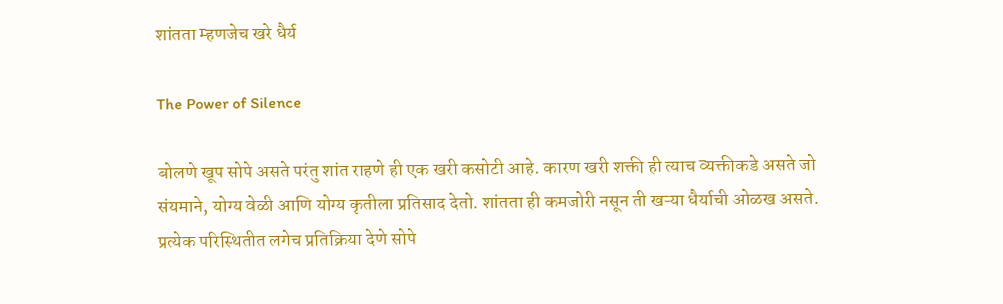शांतता म्हणजेच खरे धैर्य

The Power of Silence

बोलणे खूप सोपे असते परंतु शांत राहणे ही एक खरी कसोटी आहे. कारण खरी शक्ती ही त्याच व्यक्तीकडे असते जो संयमाने, योग्य वेळी आणि योग्य कृतीला प्रतिसाद देतो. शांतता ही कमजोरी नसून ती खऱ्या धैर्याची ओळख असते. प्रत्येक परिस्थितीत लगेच प्रतिक्रिया देणे सोपे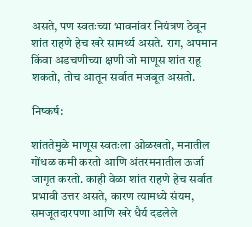असते, पण स्वतःच्या भावनांवर नियंत्रण ठेवून शांत राहणे हेच खरे सामर्थ्य असते. राग, अपमान किंवा अडचणीच्या क्षणी जो माणूस शांत राहू शकतो, तोच आतून सर्वात मजबूत असतो.

निष्कर्ष:

शांततेमुळे माणूस स्वतःला ओळखतो, मनातील गोंधळ कमी करतो आणि अंतरमनातील ऊर्जा जागृत करतो. काही वेळा शांत राहणे हेच सर्वात प्रभावी उत्तर असते, कारण त्यामध्ये संयम, समजूतदारपणा आणि खरे धैर्य दडलेले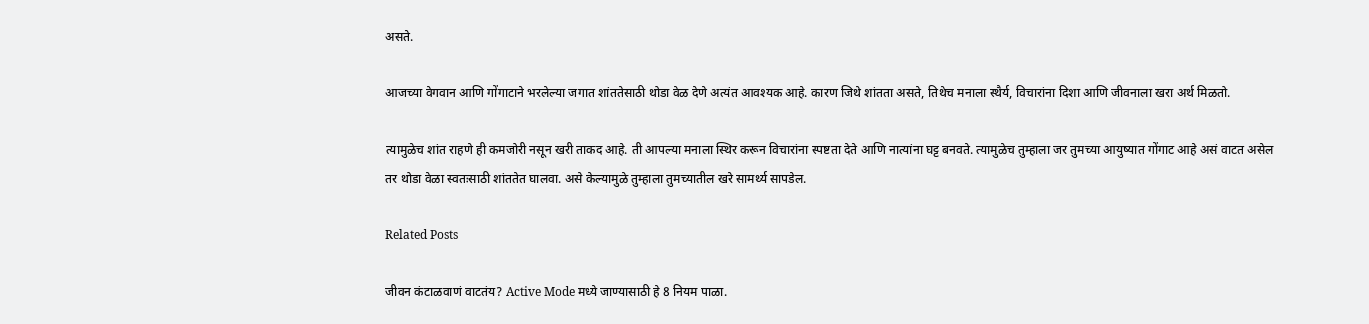असते.

आजच्या वेगवान आणि गोंगाटाने भरलेल्या जगात शांततेसाठी थोडा वेळ देणे अत्यंत आवश्यक आहे. कारण जिथे शांतता असते, तिथेच मनाला स्थैर्य, विचारांना दिशा आणि जीवनाला खरा अर्थ मिळतो.

त्यामुळेच शांत राहणे ही कमजोरी नसून खरी ताकद आहे. ती आपल्या मनाला स्थिर करून विचारांना स्पष्टता देते आणि नात्यांना घट्ट बनवते. त्यामुळेच तुम्हाला जर तुमच्या आयुष्यात गोंगाट आहे असं वाटत असेल तर थोडा वेळा स्वतःसाठी शांततेत घालवा. असे केल्यामुळे तुम्हाला तुमच्यातील खरे सामर्थ्य सापडेल.

Related Posts

जीवन कंटाळवाणं वाटतंय? Active Mode मध्ये जाण्यासाठी हे 8 नियम पाळा.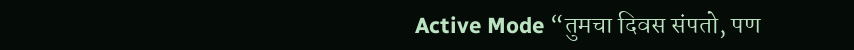Active Mode “तुमचा दिवस संपतो, पण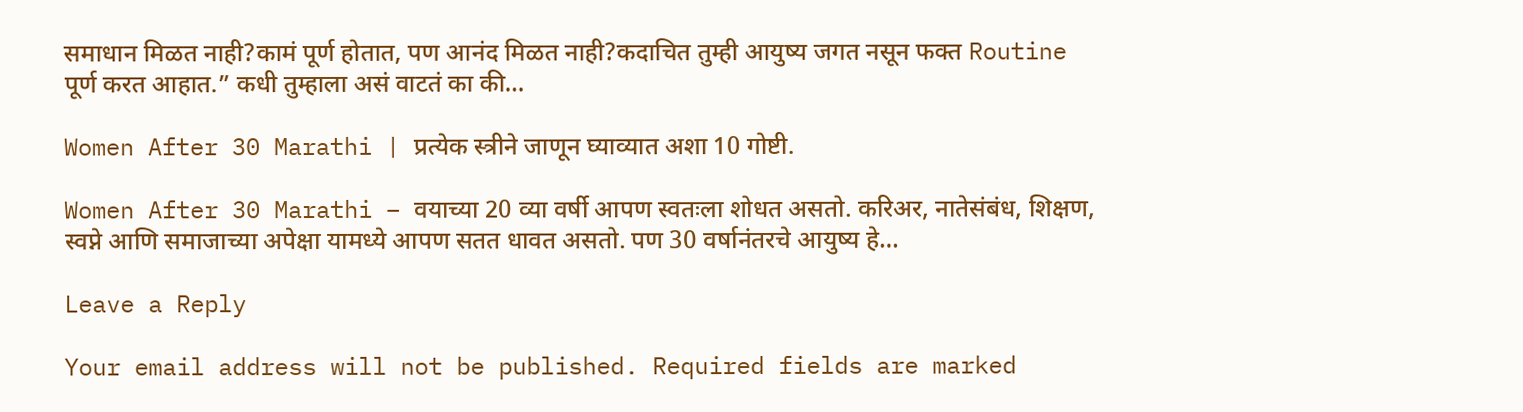समाधान मिळत नाही?कामं पूर्ण होतात, पण आनंद मिळत नाही?कदाचित तुम्ही आयुष्य जगत नसून फक्त Routine पूर्ण करत आहात.” कधी तुम्हाला असं वाटतं का की…

Women After 30 Marathi | प्रत्येक स्त्रीने जाणून घ्याव्यात अशा 10 गोष्टी.

Women After 30 Marathi – वयाच्या 20 व्या वर्षी आपण स्वतःला शोधत असतो. करिअर, नातेसंबंध, शिक्षण, स्वप्ने आणि समाजाच्या अपेक्षा यामध्ये आपण सतत धावत असतो. पण 30 वर्षानंतरचे आयुष्य हे…

Leave a Reply

Your email address will not be published. Required fields are marked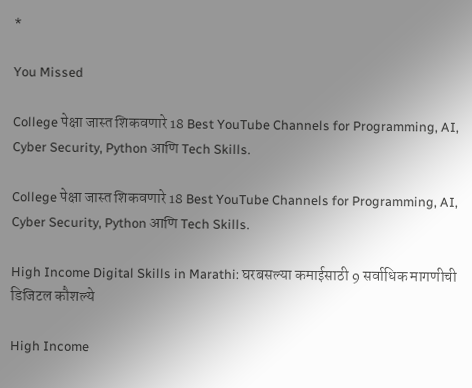*

You Missed

College पेक्षा जास्त शिकवणारे 18 Best YouTube Channels for Programming, AI, Cyber Security, Python आणि Tech Skills.

College पेक्षा जास्त शिकवणारे 18 Best YouTube Channels for Programming, AI, Cyber Security, Python आणि Tech Skills.

High Income Digital Skills in Marathi: घरबसल्या कमाईसाठी 9 सर्वाधिक मागणीची डिजिटल कौशल्ये

High Income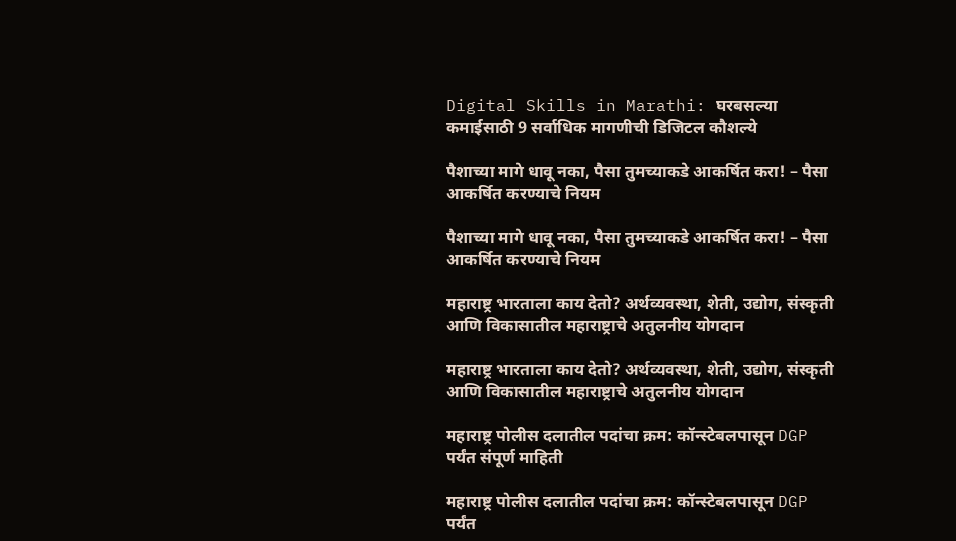Digital Skills in Marathi: घरबसल्या कमाईसाठी 9 सर्वाधिक मागणीची डिजिटल कौशल्ये

पैशाच्या मागे धावू नका, पैसा तुमच्याकडे आकर्षित करा! – पैसा आकर्षित करण्याचे नियम

पैशाच्या मागे धावू नका, पैसा तुमच्याकडे आकर्षित करा! – पैसा आकर्षित करण्याचे नियम

महाराष्ट्र भारताला काय देतो? अर्थव्यवस्था, शेती, उद्योग, संस्कृती आणि विकासातील महाराष्ट्राचे अतुलनीय योगदान

महाराष्ट्र भारताला काय देतो? अर्थव्यवस्था, शेती, उद्योग, संस्कृती आणि विकासातील महाराष्ट्राचे अतुलनीय योगदान

महाराष्ट्र पोलीस दलातील पदांचा क्रम: कॉन्स्टेबलपासून DGP पर्यंत संपूर्ण माहिती

महाराष्ट्र पोलीस दलातील पदांचा क्रम: कॉन्स्टेबलपासून DGP पर्यंत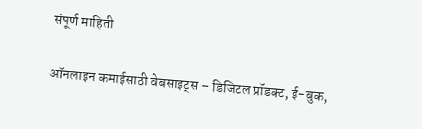संपूर्ण माहिती

ऑनलाइन कमाईसाठी वेबसाइट्स – डिजिटल प्रॉडक्ट, ई-बुक,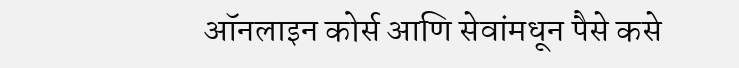ऑनलाइन कोर्स आणि सेवांमधून पैसे कसे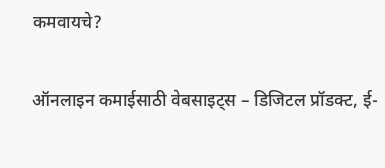कमवायचे?

ऑनलाइन कमाईसाठी वेबसाइट्स – डिजिटल प्रॉडक्ट, ई-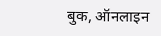बुक, ऑनलाइन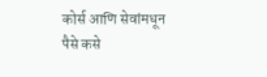कोर्स आणि सेवांमधून पैसे कसे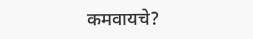कमवायचे?